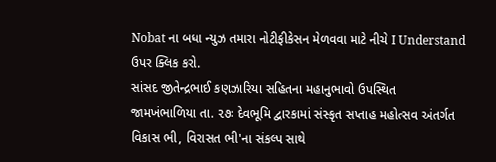Nobat ના બધા ન્યુઝ તમારા નોટીફીકેસન મેળવવા માટે નીચે I Understand ઉપર ક્લિક કરો.
સાંસદ જીતેન્દ્રભાઈ કણઝારિયા સહિતના મહાનુભાવો ઉપસ્થિત
જામખંભાળિયા તા. ૨૭ઃ દેવભૂમિ દ્વારકામાં સંસ્કૃત સપ્તાહ મહોત્સવ અંતર્ગત વિકાસ ભી, વિરાસત ભી'ના સંકલ્પ સાથે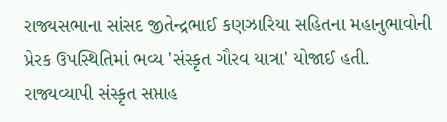રાજ્યસભાના સાંસદ જીતેન્દ્રભાઈ કણઝારિયા સહિતના મહાનુભાવોની પ્રેરક ઉપસ્થિતિમાં ભવ્ય 'સંસ્કૃત ગૌરવ યાત્રા' યોજાઈ હતી.
રાજ્યવ્યાપી સંસ્કૃત સપ્તાહ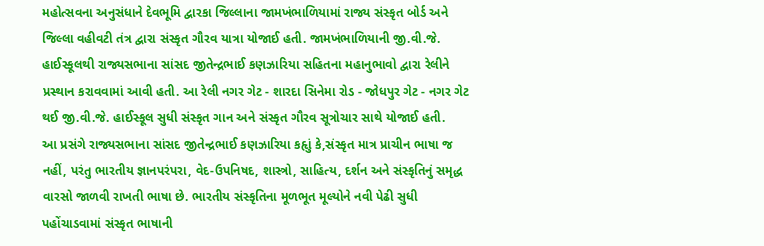મહોત્સવના અનુસંધાને દેવભૂમિ દ્વારકા જિલ્લાના જામખંભાળિયામાં રાજ્ય સંસ્કૃત બોર્ડ અને જિલ્લા વહીવટી તંત્ર દ્વારા સંસ્કૃત ગૌરવ યાત્રા યોજાઈ હતી. જામખંભાળિયાની જી.વી.જે. હાઈસ્કૂલથી રાજ્યસભાના સાંસદ જીતેન્દ્રભાઈ કણઝારિયા સહિતના મહાનુભાવો દ્વારા રેલીને પ્રસ્થાન કરાવવામાં આવી હતી. આ રેલી નગર ગેટ - શારદા સિનેમા રોડ - જોધપુર ગેટ - નગર ગેટ થઈ જી.વી.જે. હાઈસ્કૂલ સુધી સંસ્કૃત ગાન અને સંસ્કૃત ગૌરવ સૂત્રોચાર સાથે યોજાઈ હતી.
આ પ્રસંગે રાજ્યસભાના સાંસદ જીતેન્દ્રભાઈ કણઝારિયા કહૃાું કે,સંસ્કૃત માત્ર પ્રાચીન ભાષા જ નહીં, પરંતુ ભારતીય જ્ઞાનપરંપરા, વેદ-ઉપનિષદ, શાસ્ત્રો, સાહિત્ય, દર્શન અને સંસ્કૃતિનું સમૃદ્ધ વારસો જાળવી રાખતી ભાષા છે. ભારતીય સંસ્કૃતિના મૂળભૂત મૂલ્યોને નવી પેઢી સુધી પહોંચાડવામાં સંસ્કૃત ભાષાની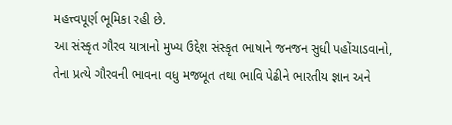મહત્ત્વપૂર્ણ ભૂમિકા રહી છે.
આ સંસ્કૃત ગૌરવ યાત્રાનો મુખ્ય ઉદ્દેશ સંસ્કૃત ભાષાને જનજન સુધી પહોંચાડવાનો, તેના પ્રત્યે ગૌરવની ભાવના વધુ મજબૂત તથા ભાવિ પેઢીને ભારતીય જ્ઞાન અને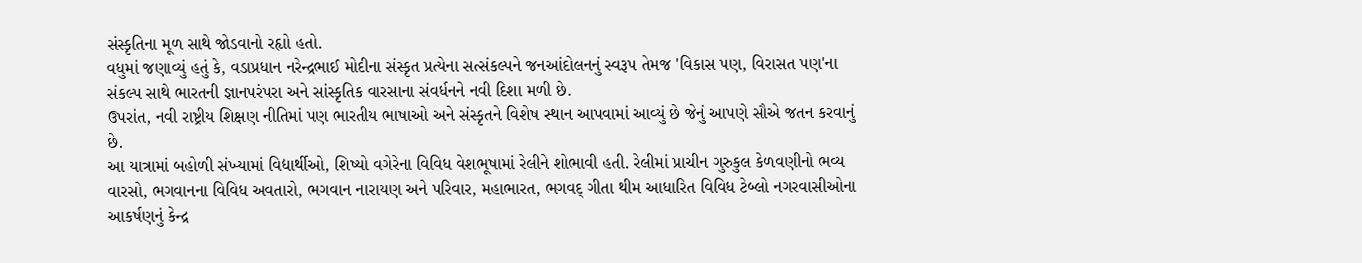સંસ્કૃતિના મૂળ સાથે જોડવાનો રહૃાો હતો.
વધુમાં જણાવ્યું હતું કે, વડાપ્રધાન નરેન્દ્રભાઈ મોદીના સંસ્કૃત પ્રત્યેના સત્સંકલ્પને જનઆંદોલનનું સ્વરૂપ તેમજ 'વિકાસ પણ, વિરાસત પણ'ના સંકલ્પ સાથે ભારતની જ્ઞાનપરંપરા અને સાંસ્કૃતિક વારસાના સંવર્ધનને નવી દિશા મળી છે.
ઉપરાંત, નવી રાષ્ટ્રીય શિક્ષણ નીતિમાં પણ ભારતીય ભાષાઓ અને સંસ્કૃતને વિશેષ સ્થાન આપવામાં આવ્યું છે જેનું આપણે સૌએ જતન કરવાનું છે.
આ યાત્રામાં બહોળી સંખ્યામાં વિદ્યાર્થીઓ, શિષ્યો વગેરેના વિવિધ વેશભૂષામાં રેલીને શોભાવી હતી. રેલીમાં પ્રાચીન ગુરુકુલ કેળવણીનો ભવ્ય વારસો, ભગવાનના વિવિધ અવતારો, ભગવાન નારાયણ અને પરિવાર, મહાભારત, ભગવદ્ ગીતા થીમ આધારિત વિવિધ ટેબ્લો નગરવાસીઓના આકર્ષણનું કેન્દ્ર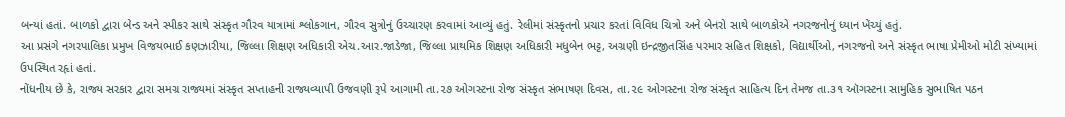બન્યાં હતાં. બાળકો દ્વારા બેન્ડ અને સ્પીકર સાથે સંસ્કૃત ગૌરવ યાત્રામાં શ્લોકગાન, ગૌરવ સુત્રોનું ઉચ્ચારણ કરવામાં આવ્યું હતું. રેલીમાં સંસ્કૃતનો પ્રચાર કરતાં વિવિધ ચિત્રો અને બેનરો સાથે બાળકોએ નગરજનોનું ધ્યાન ખેંચ્યું હતું.
આ પ્રસંગે નગરપાલિકા પ્રમુખ વિજયભાઈ કણઝારીયા, જિલ્લા શિક્ષણ અધિકારી એચ.આર.જાડેજા, જિલ્લા પ્રાથમિક શિક્ષણ અધિકારી મધુબેન ભટ્ટ, અગ્રણી ઇન્દ્રજીતસિંહ પરમાર સહિત શિક્ષકો, વિદ્યાર્થીઓ, નગરજનો અને સંસ્કૃત ભાષા પ્રેમીઓ મોટી સંખ્યામાં ઉપસ્થિત રહૃાં હતાં.
નોંધનીય છે કે, રાજ્ય સરકાર દ્વારા સમગ્ર રાજ્યમાં સંસ્કૃત સપ્તાહની રાજ્યવ્યાપી ઉજવણી રૂપે આગામી તા.૨૭ ઓગસ્ટના રોજ સંસ્કૃત સંભાષણ દિવસ, તા.૨૯ ઓગસ્ટના રોજ સંસ્કૃત સાહિત્ય દિન તેમજ તા.૩૧ ઑગસ્ટના સામુહિક સુભાષિત પઠન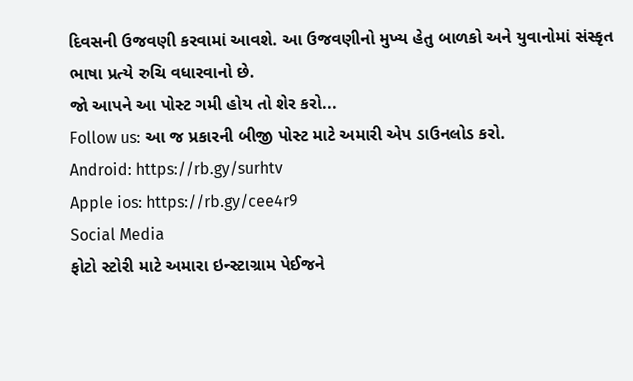દિવસની ઉજવણી કરવામાં આવશે. આ ઉજવણીનો મુખ્ય હેતુ બાળકો અને યુવાનોમાં સંસ્કૃત ભાષા પ્રત્યે રુચિ વધારવાનો છે.
જો આપને આ પોસ્ટ ગમી હોય તો શેર કરો...
Follow us: આ જ પ્રકારની બીજી પોસ્ટ માટે અમારી એપ ડાઉનલોડ કરો.
Android: https://rb.gy/surhtv
Apple ios: https://rb.gy/cee4r9
Social Media
ફોટો સ્ટોરી માટે અમારા ઇન્સ્ટાગ્રામ પેઈજને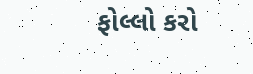ફોલ્લો કરો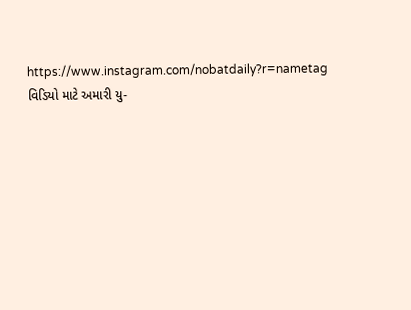https://www.instagram.com/nobatdaily?r=nametag
વિડિયો માટે અમારી યુ-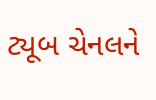ટ્યૂબ ચેનલને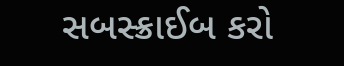સબસ્ક્રાઈબ કરો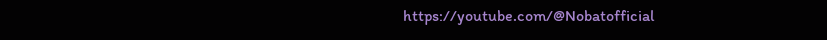https://youtube.com/@Nobatofficial